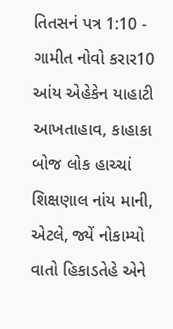તિતસનં પત્ર 1:10 - ગામીત નોવો કરાર10 આંય એહેકેન યાહાટી આખતાહાવ, કાહાકા બોજ લોક હાચ્ચાં શિક્ષણાલ નાંય માની, એટલે, જ્યેં નોકામ્યો વાતો હિકાડતેહે એને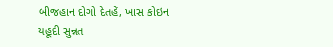બીજહાન દોગો દેતહેં, ખાસ કોઇન યહૂદી સુન્નત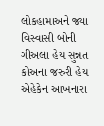લોકહામાઅને જ્યા વિસ્વાસી બોની ગીઅલા હેય સુન્નત કોઅના જરુરી હેય એહેકેન આખનારા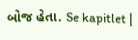બોજ હેતા. Se kapitlet |